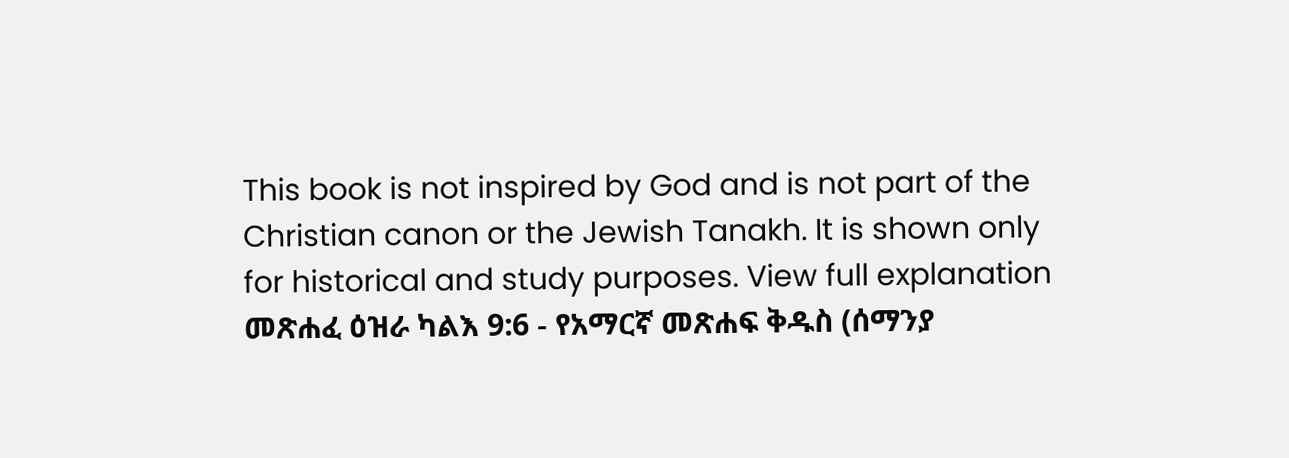This book is not inspired by God and is not part of the Christian canon or the Jewish Tanakh. It is shown only for historical and study purposes. View full explanation መጽሐፈ ዕዝራ ካልእ 9:6 - የአማርኛ መጽሐፍ ቅዱስ (ሰማንያ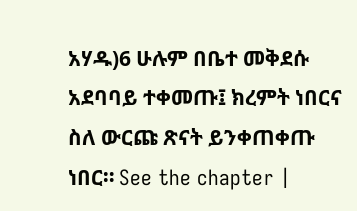አሃዱ)6 ሁሉም በቤተ መቅደሱ አደባባይ ተቀመጡ፤ ክረምት ነበርና ስለ ውርጩ ጽናት ይንቀጠቀጡ ነበር። See the chapter |